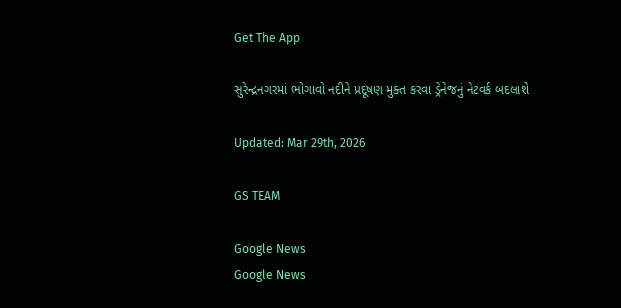Get The App

સુરેન્દ્રનગરમાં ભોગાવો નદીને પ્રદૂષણ મુક્ત કરવા ડ્રેનેજનું નેટવર્ક બદલાશે

Updated: Mar 29th, 2026

GS TEAM

Google News
Google News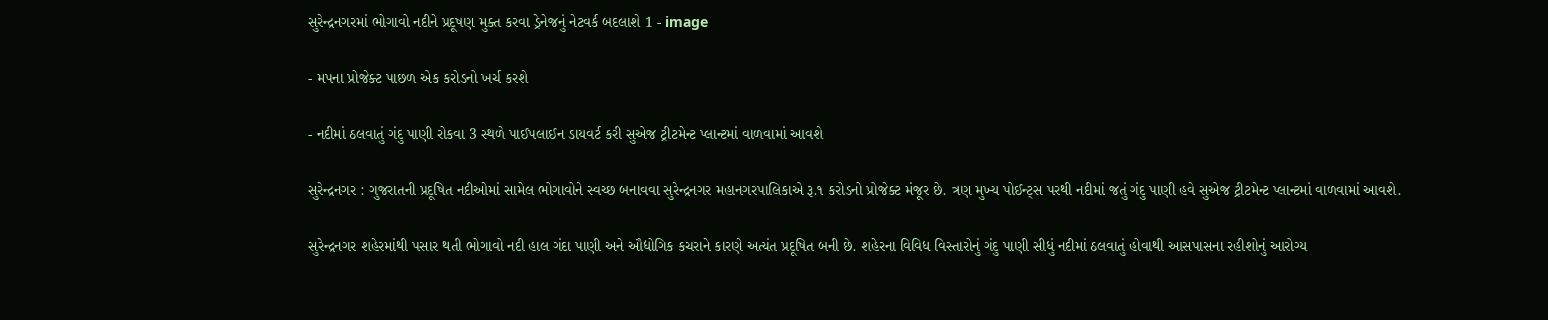સુરેન્દ્રનગરમાં ભોગાવો નદીને પ્રદૂષણ મુક્ત કરવા ડ્રેનેજનું નેટવર્ક બદલાશે 1 - image

- મપના પ્રોજેક્ટ પાછળ એક કરોડનો ખર્ચ કરશે

- નદીમાં ઠલવાતું ગંદુ પાણી રોકવા 3 સ્થળે પાઈપલાઈન ડાયવર્ટ કરી સુએજ ટ્રીટમેન્ટ પ્લાન્ટમાં વાળવામાં આવશે

સુરેન્દ્રનગર : ગુજરાતની પ્રદૂષિત નદીઓમાં સામેલ ભોગાવોને સ્વચ્છ બનાવવા સુરેન્દ્રનગર મહાનગરપાલિકાએ રૂ.૧ કરોડનો પ્રોજેક્ટ મંજૂર છે. ત્રણ મુખ્ય પોઈન્ટ્સ પરથી નદીમાં જતું ગંદુ પાણી હવે સુએજ ટ્રીટમેન્ટ પ્લાન્ટમાં વાળવામાં આવશે.

સુરેન્દ્રનગર શહેરમાંથી પસાર થતી ભોગાવો નદી હાલ ગંદા પાણી અને ઔદ્યોગિક કચરાને કારણે અત્યંત પ્રદૂષિત બની છે. શહેરના વિવિધ વિસ્તારોનું ગંદુ પાણી સીધું નદીમાં ઠલવાતું હોવાથી આસપાસના રહીશોનું આરોગ્ય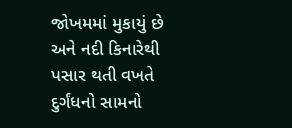જોખમમાં મુકાયું છે અને નદી કિનારેથી પસાર થતી વખતે દુર્ગંધનો સામનો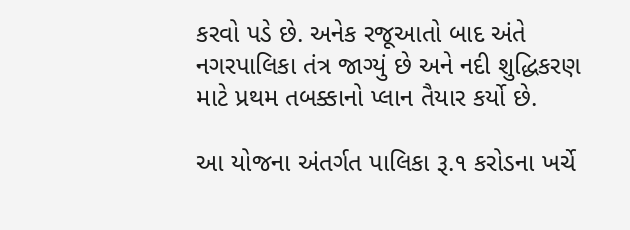કરવો પડે છે. અનેક રજૂઆતો બાદ અંતે નગરપાલિકા તંત્ર જાગ્યું છે અને નદી શુદ્ધિકરણ માટે પ્રથમ તબક્કાનો પ્લાન તૈયાર કર્યો છે.

આ યોજના અંતર્ગત પાલિકા રૂ.૧ કરોડના ખર્ચે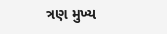ત્રણ મુખ્ય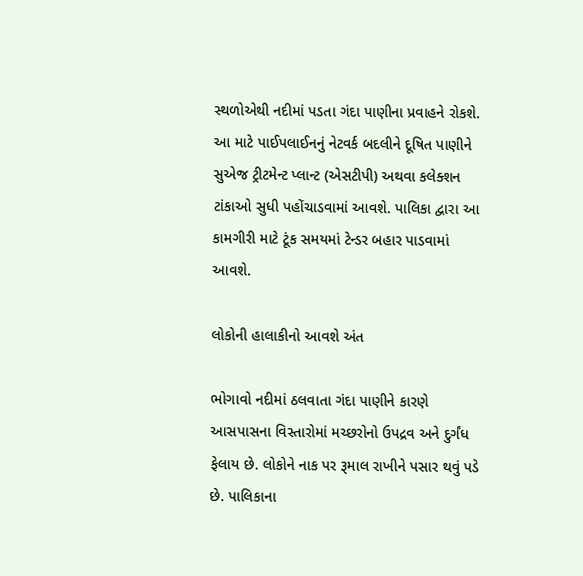સ્થળોએથી નદીમાં પડતા ગંદા પાણીના પ્રવાહને રોકશે. આ માટે પાઈપલાઈનનું નેટવર્ક બદલીને દૂષિત પાણીને સુએજ ટ્રીટમેન્ટ પ્લાન્ટ (એસટીપી) અથવા કલેક્શન ટાંકાઓ સુધી પહોંચાડવામાં આવશે. પાલિકા દ્વારા આ કામગીરી માટે ટૂંક સમયમાં ટેન્ડર બહાર પાડવામાં આવશે.

લોકોની હાલાકીનો આવશે અંત

ભોગાવો નદીમાં ઠલવાતા ગંદા પાણીને કારણે આસપાસના વિસ્તારોમાં મચ્છરોનો ઉપદ્રવ અને દુર્ગંધ ફેલાય છે. લોકોને નાક પર રૂમાલ રાખીને પસાર થવું પડે છે. પાલિકાના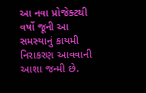આ નવા પ્રોજેક્ટથી વર્ષો જૂની આ સમસ્યાનું કાયમી નિરાકરણ આવવાની આશા જન્મી છે.